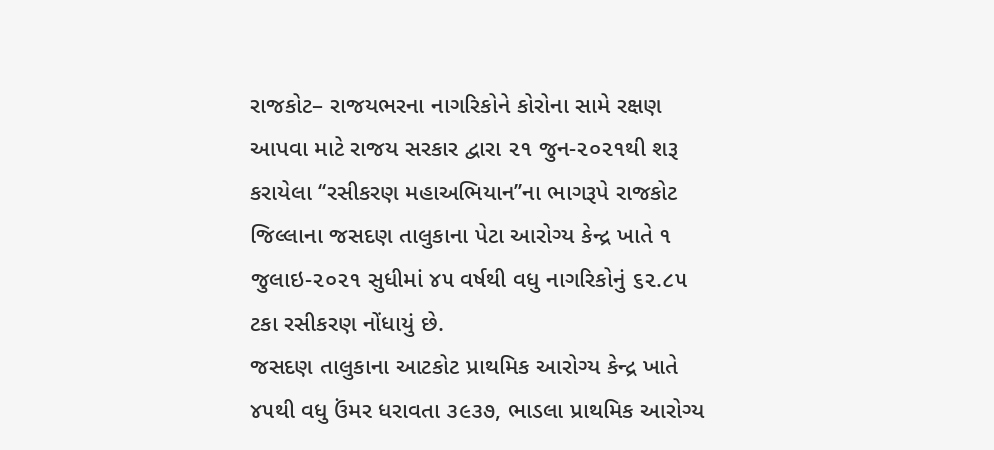રાજકોટ– રાજયભરના નાગરિકોને કોરોના સામે રક્ષણ આપવા માટે રાજય સરકાર દ્વારા ૨૧ જુન-૨૦૨૧થી શરૂ કરાયેલા ‘‘રસીકરણ મહાઅભિયાન’’ના ભાગરૂપે રાજકોટ જિલ્લાના જસદણ તાલુકાના પેટા આરોગ્ય કેન્દ્ર ખાતે ૧ જુલાઇ-૨૦૨૧ સુધીમાં ૪૫ વર્ષથી વધુ નાગરિકોનું ૬૨.૮૫ ટકા રસીકરણ નોંધાયું છે.
જસદણ તાલુકાના આટકોટ પ્રાથમિક આરોગ્ય કેન્દ્ર ખાતે ૪૫થી વધુ ઉંમર ધરાવતા ૩૯૩૭, ભાડલા પ્રાથમિક આરોગ્ય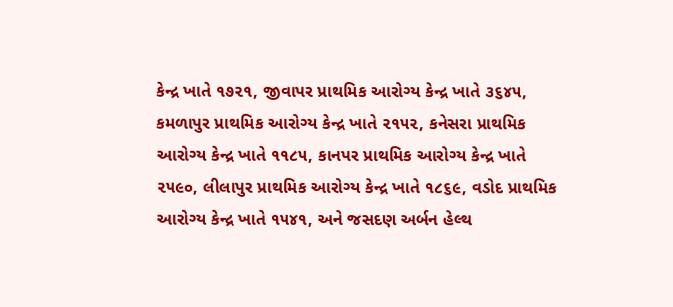કેન્દ્ર ખાતે ૧૭૨૧, જીવાપર પ્રાથમિક આરોગ્ય કેન્દ્ર ખાતે ૩૬૪૫, કમળાપુર પ્રાથમિક આરોગ્ય કેન્દ્ર ખાતે ૨૧૫૨, કનેસરા પ્રાથમિક આરોગ્ય કેન્દ્ર ખાતે ૧૧૮૫, કાનપર પ્રાથમિક આરોગ્ય કેન્દ્ર ખાતે ૨૫૯૦, લીલાપુર પ્રાથમિક આરોગ્ય કેન્દ્ર ખાતે ૧૮૬૯, વડોદ પ્રાથમિક આરોગ્ય કેન્દ્ર ખાતે ૧૫૪૧, અને જસદણ અર્બન હેલ્થ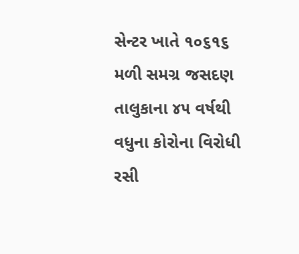સેન્ટર ખાતે ૧૦૬૧૬ મળી સમગ્ર જસદણ તાલુકાના ૪૫ વર્ષથી વધુના કોરોના વિરોધી રસી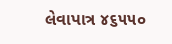લેવાપાત્ર ૪૬૫૫૦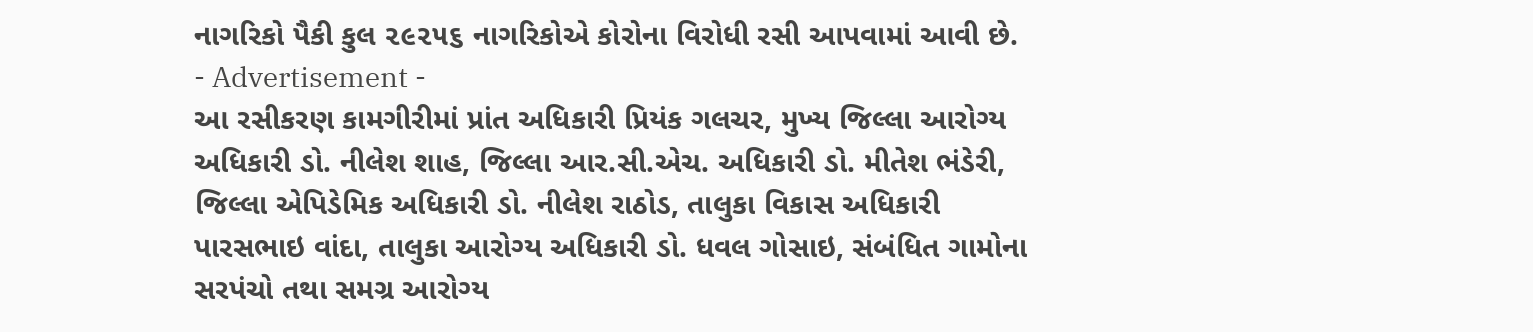નાગરિકો પૈકી કુલ ૨૯૨૫૬ નાગરિકોએ કોરોના વિરોધી રસી આપવામાં આવી છે.
- Advertisement -
આ રસીકરણ કામગીરીમાં પ્રાંત અધિકારી પ્રિયંક ગલચર, મુખ્ય જિલ્લા આરોગ્ય અધિકારી ડો. નીલેશ શાહ, જિલ્લા આર.સી.એચ. અધિકારી ડો. મીતેશ ભંડેરી, જિલ્લા એપિડેમિક અધિકારી ડો. નીલેશ રાઠોડ, તાલુકા વિકાસ અધિકારી પારસભાઇ વાંદા, તાલુકા આરોગ્ય અધિકારી ડો. ધવલ ગોસાઇ, સંબંધિત ગામોના સરપંચો તથા સમગ્ર આરોગ્ય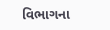વિભાગના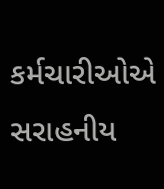કર્મચારીઓએ સરાહનીય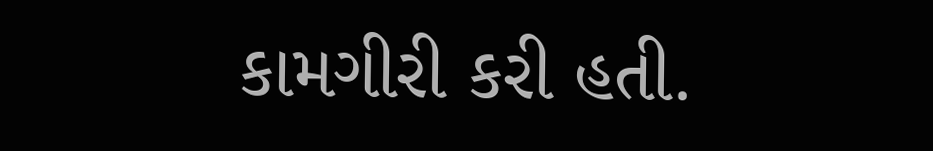કામગીરી કરી હતી.